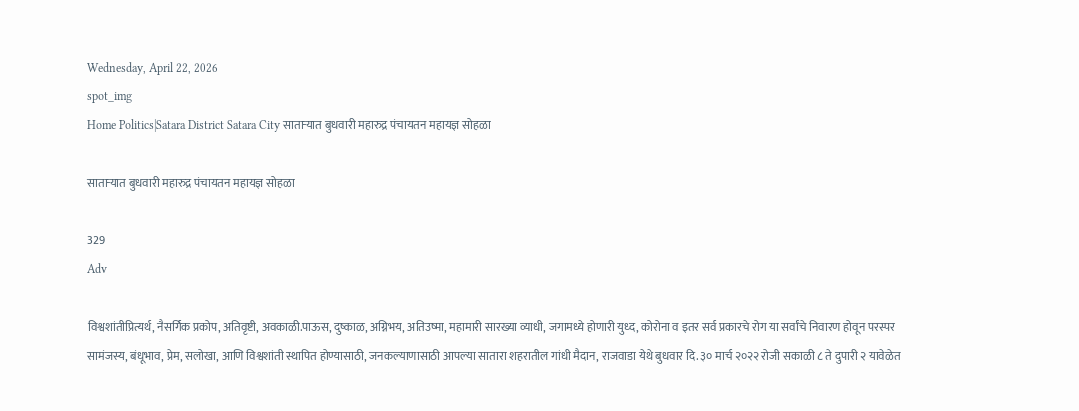Wednesday, April 22, 2026
spot_img
Home Politics|Satara District Satara City साताऱ्यात बुधवारी महारुद्र पंचायतन महायज्ञ सोहळा

साताऱ्यात बुधवारी महारुद्र पंचायतन महायज्ञ सोहळा

329
Adv

विश्वशांतीप्रित्यर्थ, नैसर्गिक प्रकोप, अतिवृष्टी, अवकाळी.पाऊस, दुष्काळ, अग्निभय, अतिउष्मा, महामारी सारख्या व्याधी, जगामध्ये होणारी युध्द, कोरोना व इतर सर्व प्रकारचे रोग या सर्वांचे निवारण होवून परस्पर सामंजस्य, बंधूभाव, प्रेम, सलोखा, आणि विश्वशांती स्थापित होण्यासाठी, जनकल्याणासाठी आपल्या सातारा शहरातील गांधी मैदान, राजवाडा येथे बुधवार दि. ३० मार्च २०२२ रोजी सकाळी ८ ते दुपारी २ यावेळेत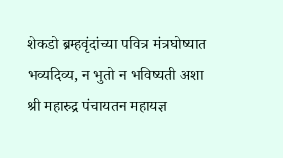शेकडो ब्रम्हवृंदांच्या पवित्र मंत्रघोष्यात भव्यदिव्य, न भुतो न भविष्यती अशा श्री महारुद्र पंचायतन महायज्ञ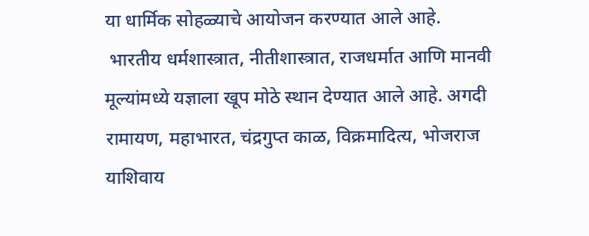या धार्मिक सोहळ्याचे आयोजन करण्यात आले आहे.
 भारतीय धर्मशास्त्रात, नीतीशास्त्रात, राजधर्मात आणि मानवी मूल्यांमध्ये यज्ञाला खूप मोठे स्थान देण्यात आले आहे. अगदी रामायण, महाभारत, चंद्रगुप्त काळ, विक्रमादित्य, भोजराज याशिवाय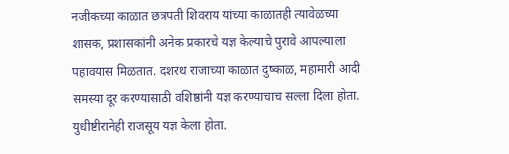नजीकच्या काळात छत्रपती शिवराय यांच्या काळातही त्यावेळच्या शासक, प्रशासकांनी अनेक प्रकारचे यज्ञ केल्याचे पुरावे आपल्याला पहावयास मिळतात. दशरथ राजाच्या काळात दुष्काळ, महामारी आदी समस्या दूर करण्यासाठी वशिष्ठांनी यज्ञ करण्याचाच सल्ला दिला होता. युधीष्टीरानेही राजसूय यज्ञ केला होता.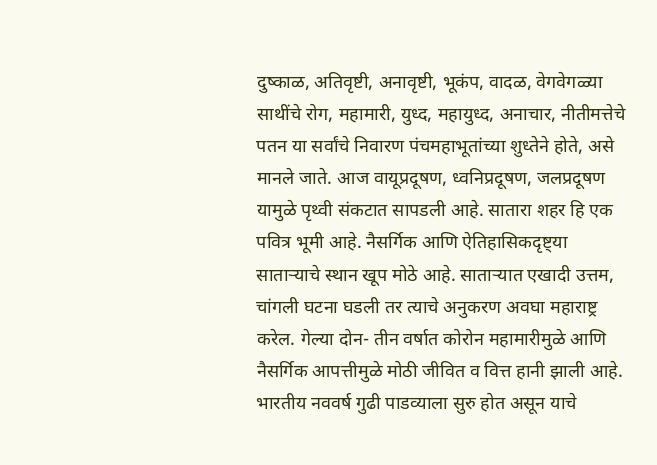दुष्काळ, अतिवृष्टी, अनावृष्टी, भूकंप, वादळ, वेगवेगळ्या साथींचे रोग, महामारी, युध्द, महायुध्द, अनाचार, नीतीमत्तेचे पतन या सर्वांचे निवारण पंचमहाभूतांच्या शुध्तेने होते, असे मानले जाते. आज वायूप्रदूषण, ध्वनिप्रदूषण, जलप्रदूषण यामुळे पृथ्वी संकटात सापडली आहे. सातारा शहर हि एक पवित्र भूमी आहे. नैसर्गिक आणि ऐतिहासिकदृष्ट्या साताऱ्याचे स्थान खूप मोठे आहे. साताऱ्यात एखादी उत्तम, चांगली घटना घडली तर त्याचे अनुकरण अवघा महाराष्ट्र करेल. गेल्या दोन- तीन वर्षात कोरोन महामारीमुळे आणि नैसर्गिक आपत्तीमुळे मोठी जीवित व वित्त हानी झाली आहे. भारतीय नववर्ष गुढी पाडव्याला सुरु होत असून याचे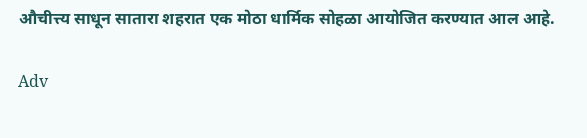औचीत्त्य साधून सातारा शहरात एक मोठा धार्मिक सोहळा आयोजित करण्यात आल आहे.

Adv